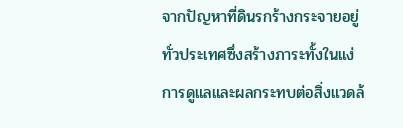จากปัญหาที่ดินรกร้างกระจายอยู่ทั่วประเทศซึ่งสร้างภาระทั้งในแง่การดูแลและผลกระทบต่อสิ่งแวดล้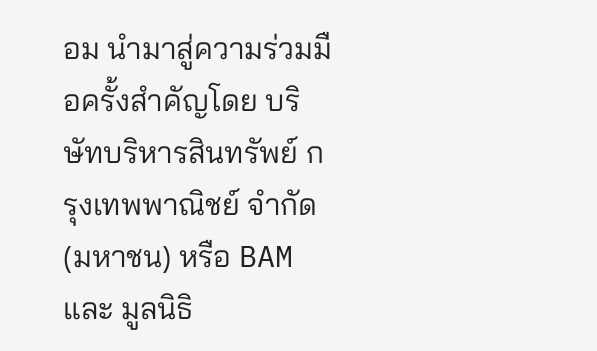อม นำมาสู่ความร่วมมือครั้งสำคัญโดย บริษัทบริหารสินทรัพย์ กรุงเทพพาณิชย์ จำกัด (มหาชน) หรือ BAM และ มูลนิธิ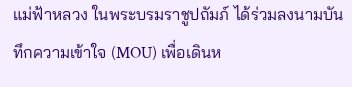แม่ฟ้าหลวง ในพระบรมราชูปถัมภ์ ได้ร่วมลงนามบันทึกความเข้าใจ (MOU) เพื่อเดินห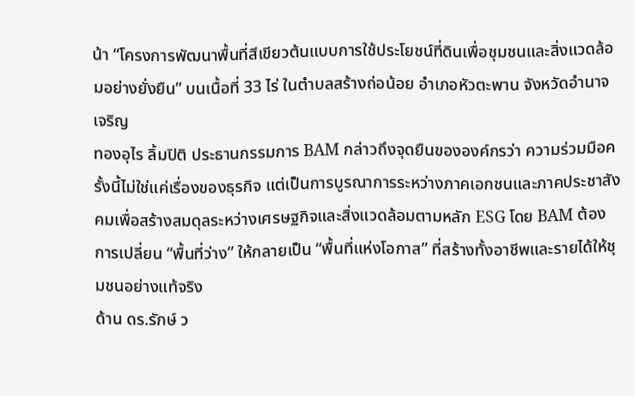น้า “โครงการพัฒนาพื้นที่สีเขียวต้นแบบการใช้ประโยชน์ที่ดินเพื่อชุมชนและสิ่งแวดล้อมอย่างยั่งยืน” บนเนื้อที่ 33 ไร่ ในตำบลสร้างถ่อน้อย อำเภอหัวตะพาน จังหวัดอำนาจเจริญ
ทองอุไร ลิ้มปิติ ประธานกรรมการ BAM กล่าวถึงจุดยืนขององค์กรว่า ความร่วมมือครั้งนี้ไม่ใช่แค่เรื่องของธุรกิจ แต่เป็นการบูรณาการระหว่างภาคเอกชนและภาคประชาสังคมเพื่อสร้างสมดุลระหว่างเศรษฐกิจและสิ่งแวดล้อมตามหลัก ESG โดย BAM ต้องการเปลี่ยน “พื้นที่ว่าง” ให้กลายเป็น “พื้นที่แห่งโอกาส” ที่สร้างทั้งอาชีพและรายได้ให้ชุมชนอย่างแท้จริง
ด้าน ดร.รักษ์ ว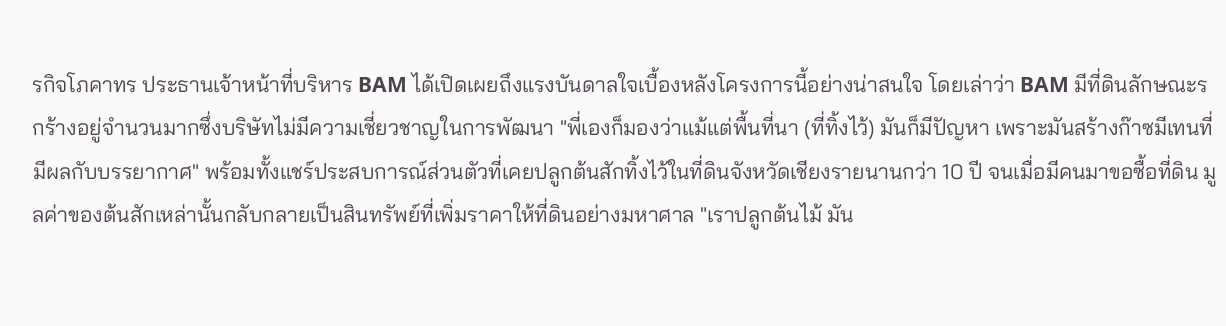รกิจโภคาทร ประธานเจ้าหน้าที่บริหาร BAM ได้เปิดเผยถึงแรงบันดาลใจเบื้องหลังโครงการนี้อย่างน่าสนใจ โดยเล่าว่า BAM มีที่ดินลักษณะรกร้างอยู่จำนวนมากซึ่งบริษัทไม่มีความเชี่ยวชาญในการพัฒนา "พี่เองก็มองว่าแม้แต่พื้นที่นา (ที่ทิ้งไว้) มันก็มีปัญหา เพราะมันสร้างก๊าซมีเทนที่มีผลกับบรรยากาศ" พร้อมทั้งแชร์ประสบการณ์ส่วนตัวที่เคยปลูกต้นสักทิ้งไว้ในที่ดินจังหวัดเชียงรายนานกว่า 10 ปี จนเมื่อมีคนมาขอซื้อที่ดิน มูลค่าของต้นสักเหล่านั้นกลับกลายเป็นสินทรัพย์ที่เพิ่มราคาให้ที่ดินอย่างมหาศาล "เราปลูกต้นไม้ มัน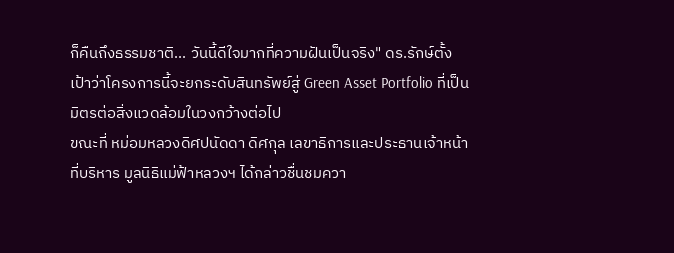ก็คืนถึงธรรมชาติ... วันนี้ดีใจมากที่ความฝันเป็นจริง" ดร.รักษ์ตั้งเป้าว่าโครงการนี้จะยกระดับสินทรัพย์สู่ Green Asset Portfolio ที่เป็นมิตรต่อสิ่งแวดล้อมในวงกว้างต่อไป
ขณะที่ หม่อมหลวงดิศปนัดดา ดิศกุล เลขาธิการและประธานเจ้าหน้าที่บริหาร มูลนิธิแม่ฟ้าหลวงฯ ได้กล่าวชื่นชมควา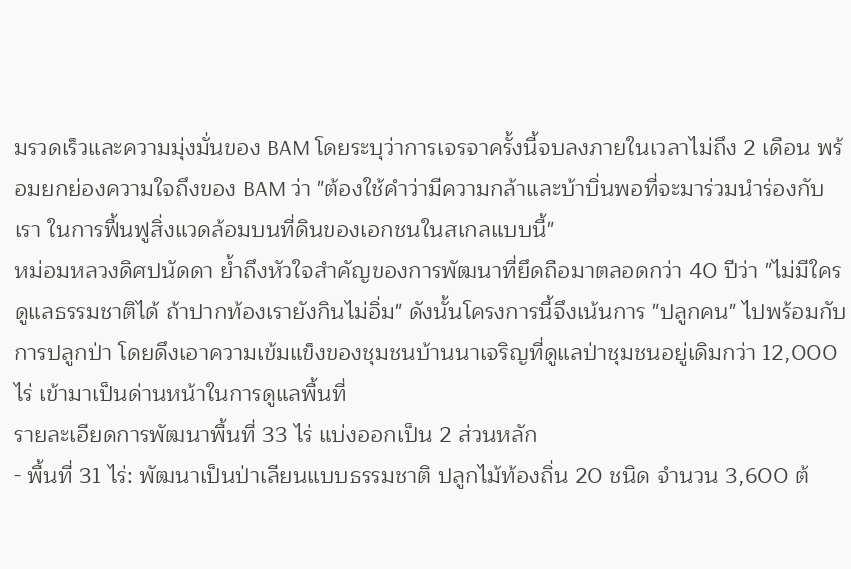มรวดเร็วและความมุ่งมั่นของ BAM โดยระบุว่าการเจรจาครั้งนี้จบลงภายในเวลาไม่ถึง 2 เดือน พร้อมยกย่องความใจถึงของ BAM ว่า "ต้องใช้คำว่ามีความกล้าและบ้าบิ่นพอที่จะมาร่วมนำร่องกับเรา ในการฟื้นฟูสิ่งแวดล้อมบนที่ดินของเอกชนในสเกลแบบนี้"
หม่อมหลวงดิศปนัดดา ย้ำถึงหัวใจสำคัญของการพัฒนาที่ยึดถือมาตลอดกว่า 40 ปีว่า "ไม่มีใครดูแลธรรมชาติได้ ถ้าปากท้องเรายังกินไม่อิ่ม" ดังนั้นโครงการนี้จึงเน้นการ "ปลูกคน" ไปพร้อมกับการปลูกป่า โดยดึงเอาความเข้มแข็งของชุมชนบ้านนาเจริญที่ดูแลป่าชุมชนอยู่เดิมกว่า 12,000 ไร่ เข้ามาเป็นด่านหน้าในการดูแลพื้นที่
รายละเอียดการพัฒนาพื้นที่ 33 ไร่ แบ่งออกเป็น 2 ส่วนหลัก
- พื้นที่ 31 ไร่: พัฒนาเป็นป่าเลียนแบบธรรมชาติ ปลูกไม้ท้องถิ่น 20 ชนิด จำนวน 3,600 ต้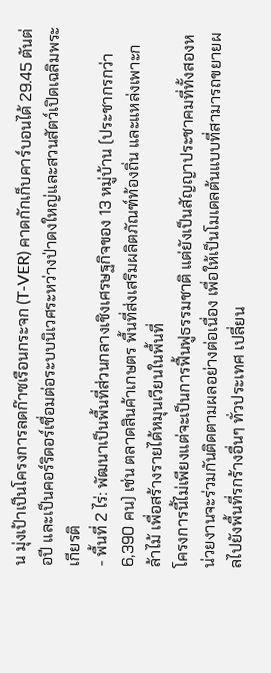น มุ่งเป้าเป็นโครงการลดก๊าซเรือนกระจก (T-VER) คาดกักเก็บคาร์บอนได้ 29.45 ตันต่อปี และเป็นคอร์ริดอร์เชื่อมต่อระบบนิเวศระหว่างป่าดงใหญ่และสวนสัตว์เปิดเฉลิมพระเกียรติ
- พื้นที่ 2 ไร่: พัฒนาเป็นพื้นที่ส่วนกลางเชิงเศรษฐกิจของ 13 หมู่บ้าน (ประชากรกว่า 6,390 คน) เช่น ตลาดสินค้าเกษตร พื้นที่ส่งเสริมผลิตภัณฑ์ท้องถิ่น และแหล่งเพาะกล้าไม้ เพื่อสร้างรายได้หมุนเวียนในพื้นที่
โครงการนี้ไม่เพียงแต่จะเป็นการฟื้นฟูธรรมชาติ แต่ยังเป็นสัญญาประชาคมที่ทั้งสองหน่วยงานจะร่วมกันติดตามผลอย่างต่อเนื่อง เพื่อให้เป็นโมเดลต้นแบบที่สามารถขยายผลไปยังพื้นที่รกร้างอื่นๆ ทั่วประเทศ เปลี่ยน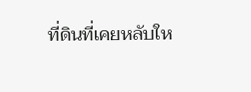ที่ดินที่เคยหลับให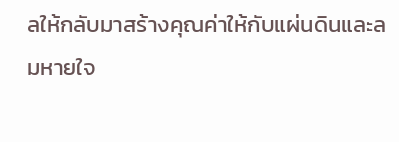ลให้กลับมาสร้างคุณค่าให้กับแผ่นดินและลมหายใจ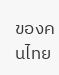ของคนไทย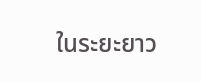ในระยะยาว